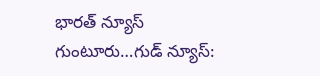భారత్ న్యూస్ గుంటూరు…గుడ్ న్యూస్: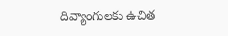దివ్యాంగులకు ఉచిత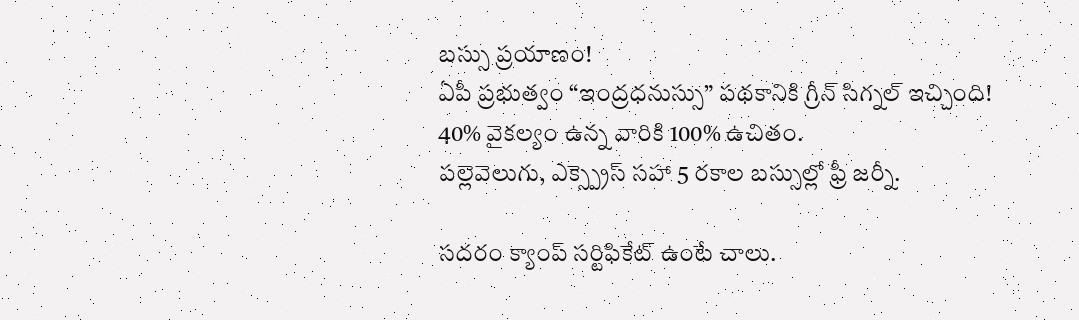బస్సు ప్రయాణం!
ఏపీ ప్రభుత్వం “ఇంద్రధనుస్సు” పథకానికి గ్రీన్ సిగ్నల్ ఇచ్చింది!
40% వైకల్యం ఉన్న వారికి 100% ఉచితం.
పల్లెవెలుగు, ఎక్స్ప్రెస్ సహా 5 రకాల బస్సుల్లో ఫ్రీ జర్నీ.

సదరం క్యాంప్ సర్టిఫికేట్ ఉంటే చాలు.